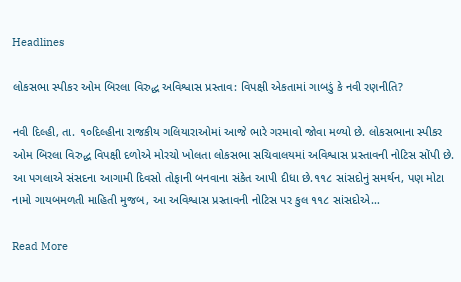Headlines

લોકસભા સ્પીકર ઓમ બિરલા વિરુદ્ધ અવિશ્વાસ પ્રસ્તાવ: વિપક્ષી એકતામાં ગાબડું કે નવી રણનીતિ?

નવી દિલ્હી, તા. ૧૦દિલ્હીના રાજકીય ગલિયારાઓમાં આજે ભારે ગરમાવો જોવા મળ્યો છે. લોકસભાના સ્પીકર ઓમ બિરલા વિરુદ્ધ વિપક્ષી દળોએ મોરચો ખોલતા લોકસભા સચિવાલયમાં અવિશ્વાસ પ્રસ્તાવની નોટિસ સોંપી છે. આ પગલાએ સંસદના આગામી દિવસો તોફાની બનવાના સંકેત આપી દીધા છે.૧૧૮ સાંસદોનું સમર્થન, પણ મોટા નામો ગાયબમળતી માહિતી મુજબ, આ અવિશ્વાસ પ્રસ્તાવની નોટિસ પર કુલ ૧૧૮ સાંસદોએ…

Read More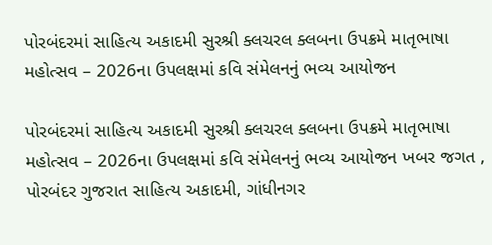પોરબંદરમાં સાહિત્ય અકાદમી સુરશ્રી ક્લચરલ ક્લબના ઉપક્રમે માતૃભાષા મહોત્સવ – 2026ના ઉપલક્ષમાં કવિ સંમેલનનું ભવ્ય આયોજન

પોરબંદરમાં સાહિત્ય અકાદમી સુરશ્રી ક્લચરલ ક્લબના ઉપક્રમે માતૃભાષા મહોત્સવ – 2026ના ઉપલક્ષમાં કવિ સંમેલનનું ભવ્ય આયોજન ખબર જગત , પોરબંદર ગુજરાત સાહિત્ય અકાદમી, ગાંધીનગર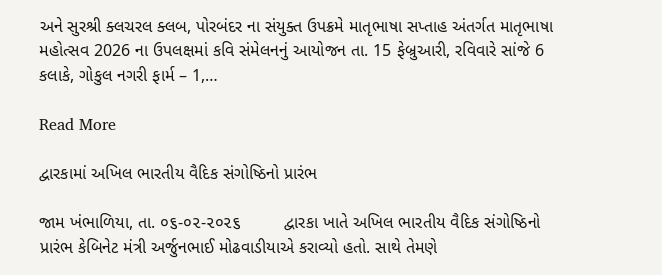અને સુરશ્રી ક્લચરલ ક્લબ, પોરબંદર ના સંયુક્ત ઉપક્રમે માતૃભાષા સપ્તાહ અંતર્ગત માતૃભાષા મહોત્સવ 2026 ના ઉપલક્ષમાં કવિ સંમેલનનું આયોજન તા. 15 ફેબ્રુઆરી, રવિવારે સાંજે 6 કલાકે, ગોકુલ નગરી ફાર્મ – 1,…

Read More

દ્વારકામાં અખિલ ભારતીય વૈદિક સંગોષ્ઠિનો પ્રારંભ

જામ ખંભાળિયા, તા. ૦૬-૦૨-૨૦૨૬         દ્વારકા ખાતે અખિલ ભારતીય વૈદિક સંગોષ્ઠિનો પ્રારંભ કેબિનેટ મંત્રી અર્જુનભાઈ મોઢવાડીયાએ કરાવ્યો હતો. સાથે તેમણે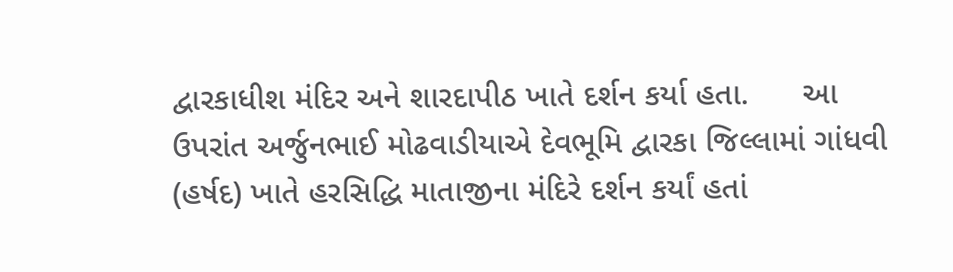દ્વારકાધીશ મંદિર અને શારદાપીઠ ખાતે દર્શન કર્યા હતા.      આ ઉપરાંત અર્જુનભાઈ મોઢવાડીયાએ દેવભૂમિ દ્વારકા જિલ્લામાં ગાંધવી (હર્ષદ) ખાતે હરસિદ્ધિ માતાજીના મંદિરે દર્શન કર્યાં હતાં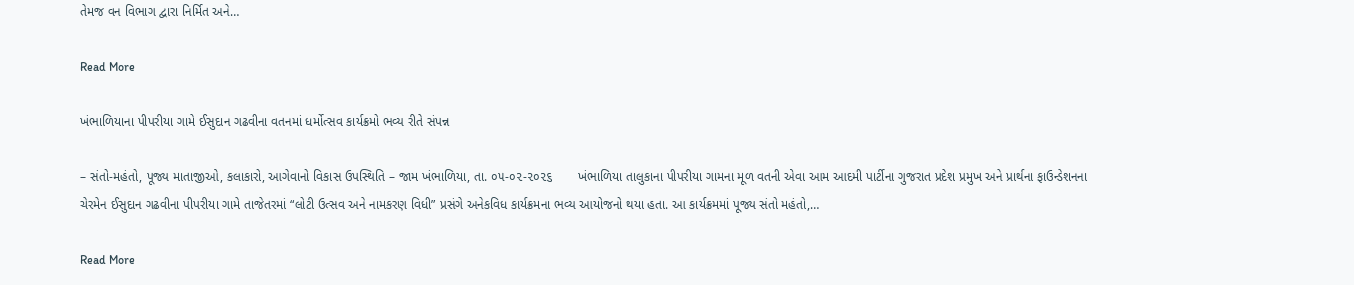તેમજ વન વિભાગ દ્વારા નિર્મિત અને…

Read More

ખંભાળિયાના પીપરીયા ગામે ઈસુદાન ગઢવીના વતનમાં ધર્મોત્સવ કાર્યક્રમો ભવ્ય રીતે સંપન્ન

– સંતો-મહંતો, પૂજ્ય માતાજીઓ, કલાકારો, આગેવાનો વિકાસ ઉપસ્થિતિ – જામ ખંભાળિયા, તા. ૦૫-૦૨-૨૦૨૬       ખંભાળિયા તાલુકાના પીપરીયા ગામના મૂળ વતની એવા આમ આદમી પાર્ટીના ગુજરાત પ્રદેશ પ્રમુખ અને પ્રાર્થના ફાઉન્ડેશનના ચેરમેન ઈસુદાન ગઢવીના પીપરીયા ગામે તાજેતરમાં “લોટી ઉત્સવ અને નામકરણ વિધી” પ્રસંગે અનેકવિધ કાર્યક્રમના ભવ્ય આયોજનો થયા હતા. આ કાર્યક્રમમાં પૂજ્ય સંતો મહંતો,…

Read More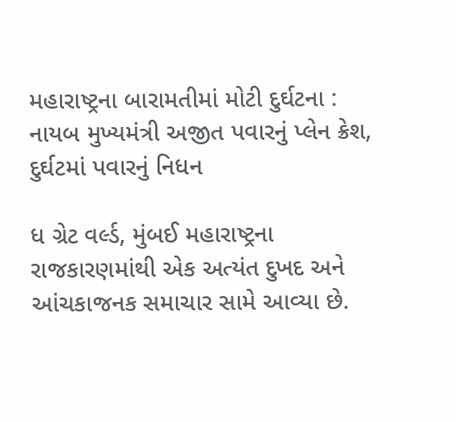મહારાષ્ટ્રના બારામતીમાં મોટી દુર્ઘટના : નાયબ મુખ્યમંત્રી અજીત પવારનું પ્લેન ક્રેશ, દુર્ઘટમાં પવારનું નિધન

ધ ગ્રેટ વર્લ્ડ, મુંબઈ મહારાષ્ટ્રના રાજકારણમાંથી એક અત્યંત દુખદ અને આંચકાજનક સમાચાર સામે આવ્યા છે.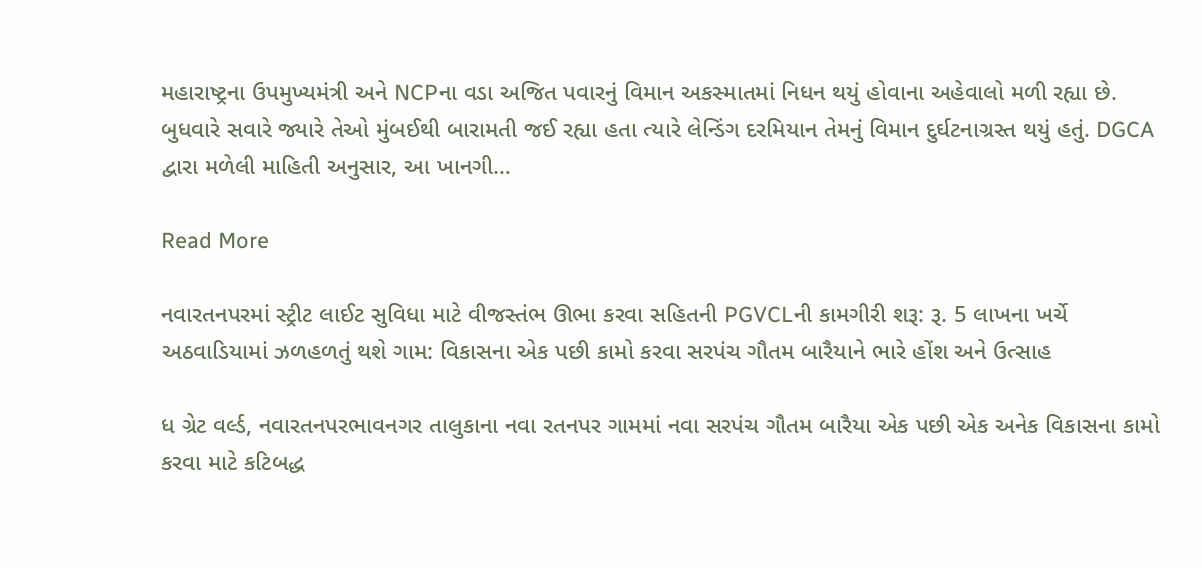મહારાષ્ટ્રના ઉપમુખ્યમંત્રી અને NCPના વડા અજિત પવારનું વિમાન અકસ્માતમાં નિધન થયું હોવાના અહેવાલો મળી રહ્યા છે. બુધવારે સવારે જ્યારે તેઓ મુંબઈથી બારામતી જઈ રહ્યા હતા ત્યારે લેન્ડિંગ દરમિયાન તેમનું વિમાન દુર્ઘટનાગ્રસ્ત થયું હતું. DGCA દ્વારા મળેલી માહિતી અનુસાર, આ ખાનગી…

Read More

નવારતનપરમાં સ્ટ્રીટ લાઈટ સુવિધા માટે વીજસ્તંભ ઊભા કરવા સહિતની PGVCLની કામગીરી શરૂ: રૂ. 5 લાખના ખર્ચે અઠવાડિયામાં ઝળહળતું થશે ગામ: વિકાસના એક પછી કામો કરવા સરપંચ ગૌતમ બારૈયાને ભારે હોંશ અને ઉત્સાહ

ધ ગ્રેટ વર્લ્ડ, નવારતનપરભાવનગર તાલુકાના નવા રતનપર ગામમાં નવા સરપંચ ગૌતમ બારૈયા એક પછી એક અનેક વિકાસના કામો કરવા માટે કટિબદ્ધ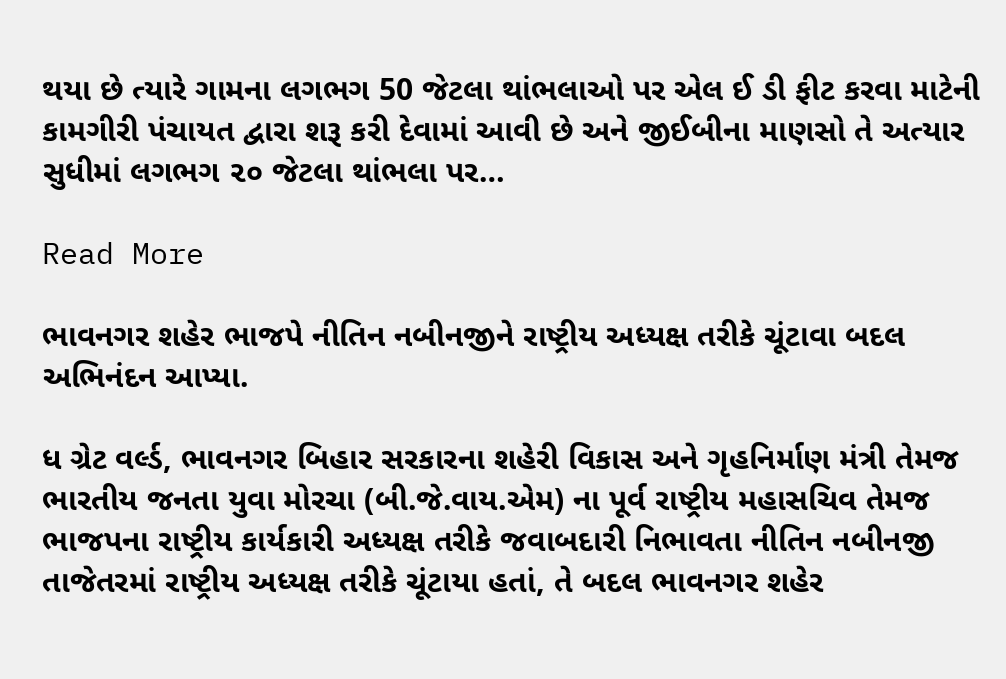થયા છે ત્યારે ગામના લગભગ 50 જેટલા થાંભલાઓ પર એલ ઈ ડી ફીટ કરવા માટેની કામગીરી પંચાયત દ્વારા શરૂ કરી દેવામાં આવી છે અને જીઈબીના માણસો તે અત્યાર સુધીમાં લગભગ ૨૦ જેટલા થાંભલા પર…

Read More

ભાવનગર શહેર ભાજપે નીતિન નબીનજીને રાષ્ટ્રીય અધ્યક્ષ તરીકે ચૂંટાવા બદલ અભિનંદન આપ્યા.

ધ ગ્રેટ વર્લ્ડ, ભાવનગર બિહાર સરકારના શહેરી વિકાસ અને ગૃહનિર્માણ મંત્રી તેમજ ભારતીય જનતા યુવા મોરચા (બી.જે.વાય.એમ) ના પૂર્વ રાષ્ટ્રીય મહાસચિવ તેમજ ભાજપના રાષ્ટ્રીય કાર્યકારી અધ્યક્ષ તરીકે જવાબદારી નિભાવતા નીતિન નબીનજી તાજેતરમાં રાષ્ટ્રીય અધ્યક્ષ તરીકે ચૂંટાયા હતાં, તે બદલ ભાવનગર શહેર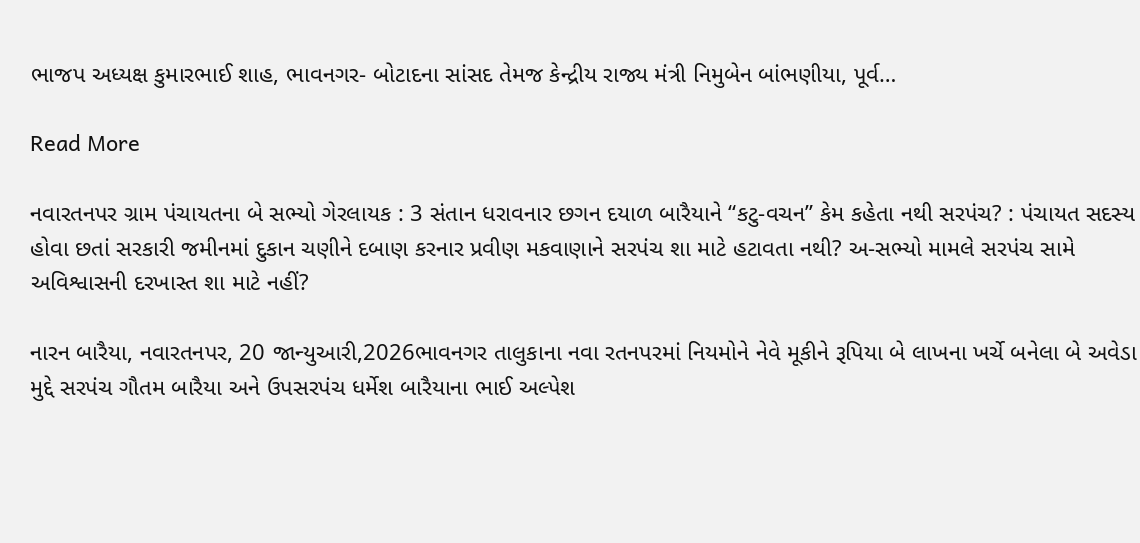ભાજપ અધ્યક્ષ કુમારભાઈ શાહ, ભાવનગર- બોટાદના સાંસદ તેમજ કેન્દ્રીય રાજ્ય મંત્રી નિમુબેન બાંભણીયા, પૂર્વ…

Read More

નવારતનપર ગ્રામ પંચાયતના બે સભ્યો ગેરલાયક : 3 સંતાન ધરાવનાર છગન દયાળ બારૈયાને “કટુ-વચન” કેમ કહેતા નથી સરપંચ? : પંચાયત સદસ્ય હોવા છતાં સરકારી જમીનમાં દુકાન ચણીને દબાણ કરનાર પ્રવીણ મકવાણાને સરપંચ શા માટે હટાવતા નથી? અ-સભ્યો મામલે સરપંચ સામે અવિશ્વાસની દરખાસ્ત શા માટે નહીં?

નારન બારૈયા, નવારતનપર, 20 જાન્યુઆરી,2026ભાવનગર તાલુકાના નવા રતનપરમાં નિયમોને નેવે મૂકીને રૂપિયા બે લાખના ખર્ચે બનેલા બે અવેડા મુદ્દે સરપંચ ગૌતમ બારૈયા અને ઉપસરપંચ ધર્મેશ બારૈયાના ભાઈ અલ્પેશ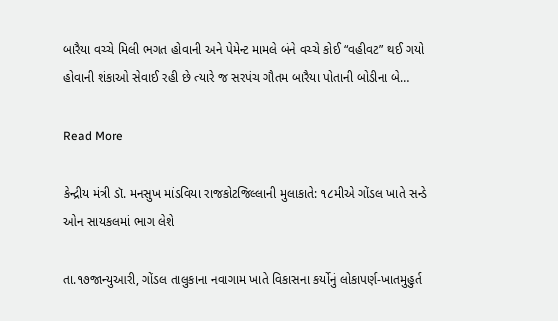બારૈયા વચ્ચે મિલી ભગત હોવાની અને પેમેન્ટ મામલે બંને વચ્ચે કોઈ “વહીવટ” થઈ ગયો હોવાની શંકાઓ સેવાઈ રહી છે ત્યારે જ સરપંચ ગૌતમ બારૈયા પોતાની બોડીના બે…

Read More

કેન્દ્રીય મંત્રી ડૉ. મનસુખ માંડવિયા રાજકોટજિલ્લાની મુલાકાતે: ૧૮મીએ ગોંડલ ખાતે સન્ડે ઓન સાયકલમાં ભાગ લેશે

તા.૧૭જાન્યુઆરી, ગોંડલ તાલુકાના નવાગામ ખાતે વિકાસના કર્યોનું લોકાપર્ણ-ખાતમુહુર્ત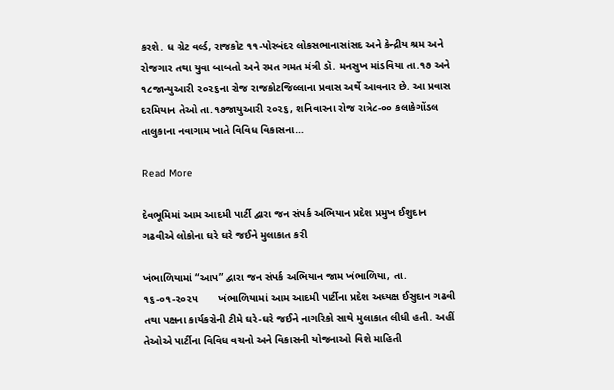કરશે. ધ ગ્રેટ વર્લ્ડ, રાજકોટ ૧૧-પોરબંદર લોકસભાનાસાંસદ અને કેન્દ્રીય શ્રમ અને રોજગાર તથા યુવા બાબતો અને રમત ગમત મંત્રી ડૉ. મનસુખ માંડવિયા તા.૧૭ અને ૧૮જાન્યુઆરી ૨૦૨૬ના રોજ રાજકોટજિલ્લાના પ્રવાસ અર્થે આવનાર છે. આ પ્રવાસ દરમિયાન તેઓ તા.૧૭જાયુઆરી ૨૦૨૬, શનિવારના રોજ રાત્રે૮-૦૦ કલાકેગોંડલ તાલુકાના નવાગામ ખાતે વિવિધ વિકાસના…

Read More

દેવભૂમિમાં આમ આદમી પાર્ટી દ્વારા જન સંપર્ક અભિયાન પ્રદેશ પ્રમુખ ઈશુદાન ગઢવીએ લોકોના ઘરે ઘરે જઈને મુલાકાત કરી

ખંભાળિયામાં “આપ” દ્વારા જન સંપર્ક અભિયાન જામ ખંભાળિયા, તા. ૧૬-૦૧-૨૦૨૫       ખંભાળિયામાં આમ આદમી પાર્ટીના પ્રદેશ અધ્યક્ષ ઈસુદાન ગઢવી તથા પક્ષના કાર્યકરોની ટીમે ઘરે-ઘરે જઈને નાગરિકો સાથે મુલાકાત લીધી હતી. અહીં તેઓએ પાર્ટીના વિવિધ વચનો અને વિકાસની યોજનાઓ વિશે માહિતી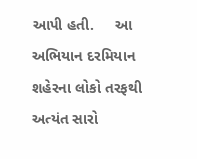આપી હતી.     આ અભિયાન દરમિયાન શહેરના લોકો તરફથી અત્યંત સારો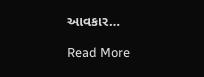આવકાર…

Read More